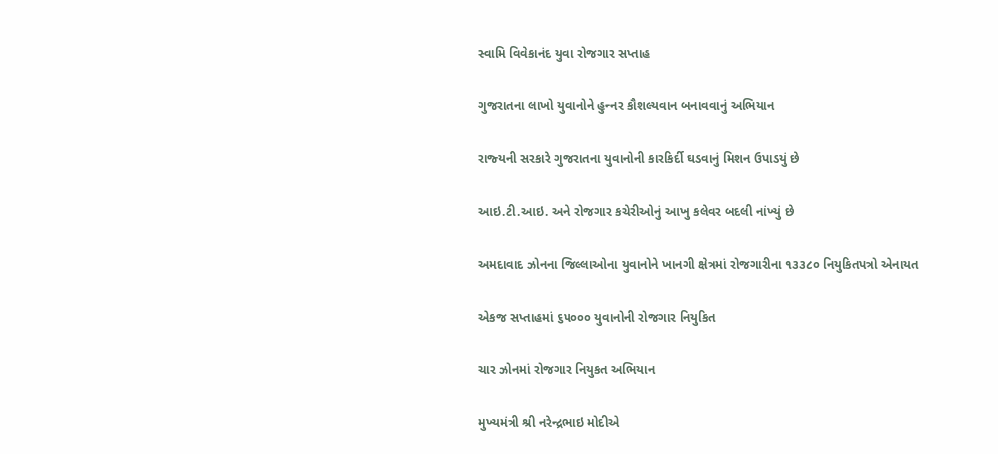સ્‍વામિ વિવેકાનંદ યુવા રોજગાર સપ્‍તાહ

ગુજરાતના લાખો યુવાનોને હુન્‍નર કૌશલ્‍યવાન બનાવવાનું અભિયાન

રાજ્‍યની સરકારે ગુજરાતના યુવાનોની કારકિર્દી ઘડવાનું મિશન ઉપાડયું છે

આઇ.ટી.આઇ. અને રોજગાર કચેરીઓનું આખુ કલેવર બદલી નાંખ્‍યું છે

અમદાવાદ ઝોનના જિલ્લાઓના યુવાનોને ખાનગી ક્ષેત્રમાં રોજગારીના ૧૩૩૮૦ નિયુકિતપત્રો એનાયત

એકજ સપ્‍તાહમાં ૬૫૦૦૦ યુવાનોની રોજગાર નિયુકિત

ચાર ઝોનમાં રોજગાર નિયુકત અભિયાન

મુખ્‍યમંત્રી શ્રી નરેન્‍દ્રભાઇ મોદીએ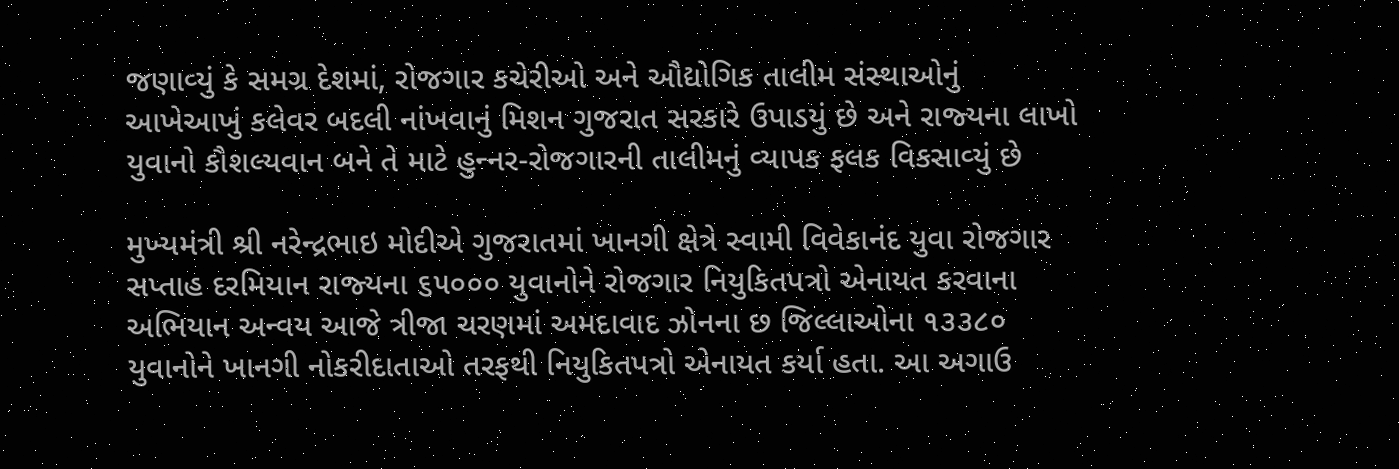જણાવ્‍યું કે સમગ્ર દેશમાં, રોજગાર કચેરીઓ અને ઔદ્યોગિક તાલીમ સંસ્‍થાઓનું આખેઆખું કલેવર બદલી નાંખવાનું મિશન ગુજરાત સરકારે ઉપાડયું છે અને રાજ્‍યના લાખો યુવાનો કૌશલ્‍યવાન બને તે માટે હુન્‍નર-રોજગારની તાલીમનું વ્‍યાપક ફલક વિકસાવ્‍યું છે

મુખ્‍યમંત્રી શ્રી નરેન્‍દ્રભાઇ મોદીએ ગુજરાતમાં ખાનગી ક્ષેત્રે સ્‍વામી વિવેકાનંદ યુવા રોજગાર સપ્‍તાહ દરમિયાન રાજ્‍યના ૬૫૦૦૦ યુવાનોને રોજગાર નિયુકિતપત્રો એનાયત કરવાના અભિયાન અન્‍વય આજે ત્રીજા ચરણમાં અમદાવાદ ઝોનના છ જિલ્લાઓના ૧૩૩૮૦ યુવાનોને ખાનગી નોકરીદાતાઓ તરફથી નિયુકિતપત્રો એનાયત કર્યા હતા. આ અગાઉ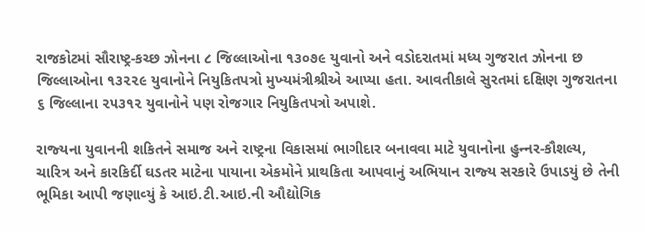રાજકોટમાં સૌરાષ્‍ટ્ર-કચ્‍છ ઝોનના ૮ જિલ્લાઓના ૧૩૦૭૯ યુવાનો અને વડોદરાતમાં મધ્‍ય ગુજરાત ઝોનના છ જિલ્લાઓના ૧૩૨૨૯ યુવાનોને નિયુકિતપત્રો મુખ્‍યમંત્રીશ્રીએ આપ્‍યા હતા. આવતીકાલે સુરતમાં દક્ષિણ ગુજરાતના ૬ જિલ્લાના ૨૫૩૧૨ યુવાનોને પણ રોજગાર નિયુકિતપત્રો અપાશે.

રાજ્‍યના યુવાનની શકિતને સમાજ અને રાષ્‍ટ્રના વિકાસમાં ભાગીદાર બનાવવા માટે યુવાનોના હુન્‍નર-કૌશલ્‍ય, ચારિત્ર અને કારકિર્દી ઘડતર માટેના પાયાના એકમોને પ્રાથકિતા આપવાનું અભિયાન રાજ્‍ય સરકારે ઉપાડયું છે તેની ભૂમિકા આપી જણાવ્‍યું કે આઇ.ટી.આઇ.ની ઔદ્યોગિક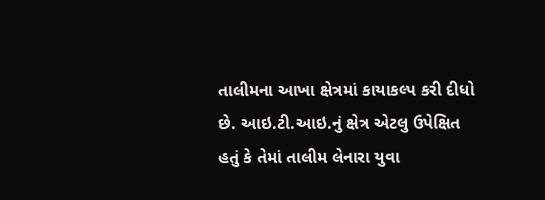તાલીમના આખા ક્ષેત્રમાં કાયાકલ્‍પ કરી દીધો છે. આઇ.ટી.આઇ.નું ક્ષેત્ર એટલુ ઉપેક્ષિત હતું કે તેમાં તાલીમ લેનારા યુવા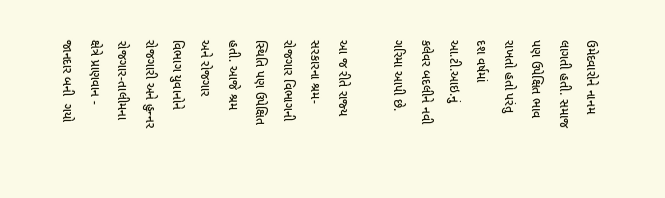ઉમેદવારોને નાનમ લાગતી હતી. સમાજ પણ ઉપેક્ષિત ભાવ રાખતો હતો પરંતુ દશ વર્ષમાં આ.ટી.આઇ.નું કલેવર બદલીને નવી ગરિમા આપી છે.

આ જ રીતે રાજ્‍ય સરકારના શ્રમ-રોજગાર વિભાગની સ્‍થિતિ પણ ઉપેક્ષિત હતી. આજે શ્રમ અને રોજગાર વિભાગ યુવાનોને રોજગારી અને હુન્‍નર રોજગાર-તાલીમના ક્ષેત્રે પ્રાણવાન - જાનદાર બની  ગયો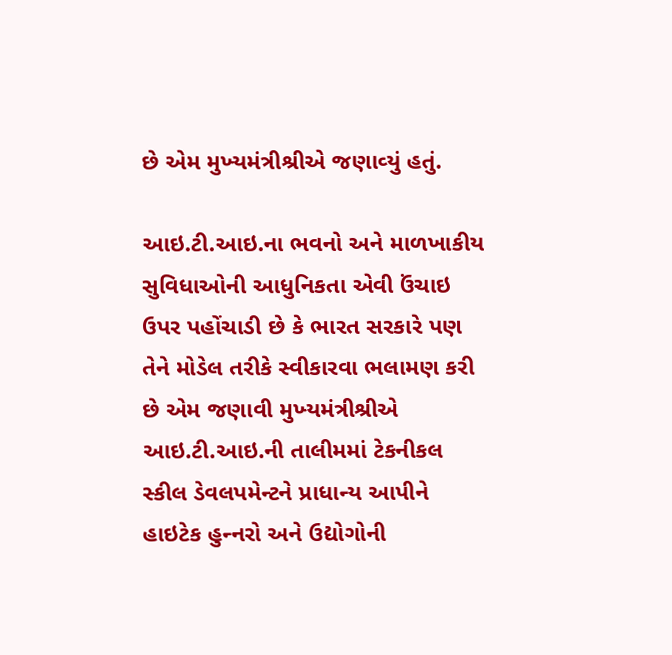છે એમ મુખ્‍યમંત્રીશ્રીએ જણાવ્‍યું હતું.

આઇ.ટી.આઇ.ના ભવનો અને માળખાકીય સુવિધાઓની આધુનિકતા એવી ઉંચાઇ ઉપર પહોંચાડી છે કે ભારત સરકારે પણ તેને મોડેલ તરીકે સ્‍વીકારવા ભલામણ કરી છે એમ જણાવી મુખ્‍યમંત્રીશ્રીએ આઇ.ટી.આઇ.ની તાલીમમાં ટેકનીકલ સ્‍કીલ ડેવલપમેન્‍ટને પ્રાધાન્‍ય આપીને હાઇટેક હુન્‍નરો અને ઉદ્યોગોની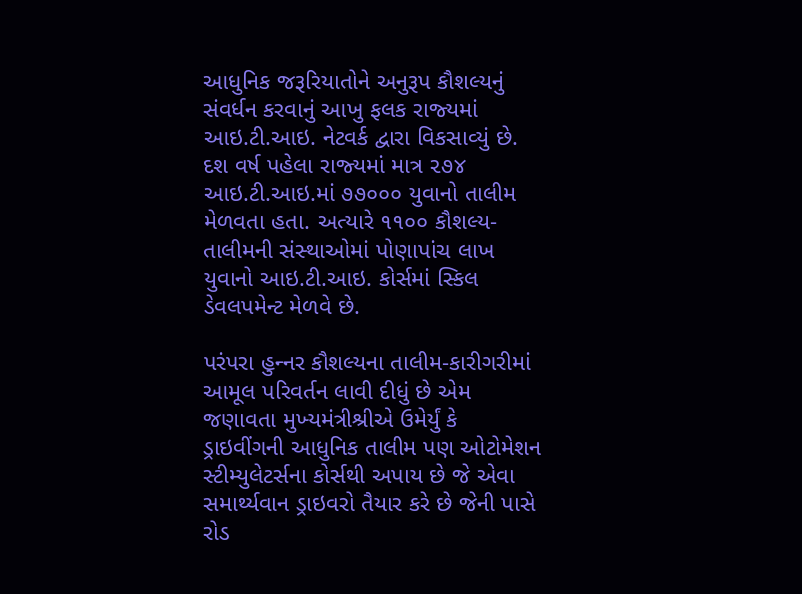આધુનિક જરૂરિયાતોને અનુરૂપ કૌશલ્‍યનું સંવર્ધન કરવાનું આખુ ફલક રાજ્‍યમાં આઇ.ટી.આઇ. નેટવર્ક દ્વારા વિકસાવ્‍યું છે. દશ વર્ષ પહેલા રાજ્‍યમાં માત્ર ૨૭૪ આઇ.ટી.આઇ.માં ૭૭૦૦૦ યુવાનો તાલીમ મેળવતા હતા. અત્‍યારે ૧૧૦૦ કૌશલ્‍ય-તાલીમની સંસ્‍થાઓમાં પોણાપાંચ લાખ યુવાનો આઇ.ટી.આઇ. કોર્સમાં સ્‍કિલ ડેવલપમેન્‍ટ મેળવે છે.

પરંપરા હુન્‍નર કૌશલ્‍યના તાલીમ-કારીગરીમાં આમૂલ પરિવર્તન લાવી દીધું છે એમ જણાવતા મુખ્‍યમંત્રીશ્રીએ ઉમેર્યું કે ડ્રાઇવીંગની આધુનિક તાલીમ પણ ઓટોમેશન સ્‍ટીમ્‍યુલેટર્સના કોર્સથી અપાય છે જે એવા સમાર્થ્‍યવાન ડ્રાઇવરો તૈયાર કરે છે જેની પાસે રોડ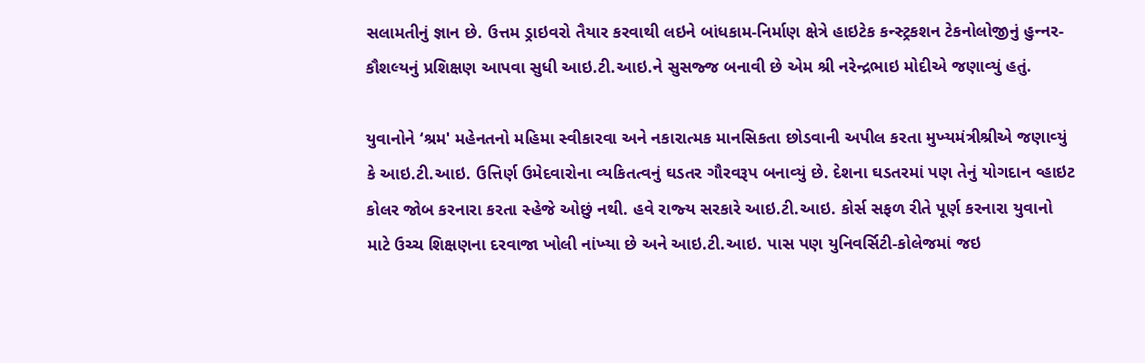સલામતીનું જ્ઞાન છે. ઉત્તમ ડ્રાઇવરો તૈયાર કરવાથી લઇને બાંધકામ-નિર્માણ ક્ષેત્રે હાઇટેક કન્‍સ્‍ટ્રકશન ટેકનોલોજીનું હુન્‍નર-કૌશલ્‍યનું પ્રશિક્ષણ આપવા સુધી આઇ.ટી.આઇ.ને સુસજ્જ બનાવી છે એમ શ્રી નરેન્‍દ્રભાઇ મોદીએ જણાવ્‍યું હતું.

યુવાનોને ‘શ્રમ' મહેનતનો મહિમા સ્‍વીકારવા અને નકારાત્‍મક માનસિકતા છોડવાની અપીલ કરતા મુખ્‍યમંત્રીશ્રીએ જણાવ્‍યું કે આઇ.ટી.આઇ. ઉત્તિર્ણ ઉમેદવારોના વ્‍યકિતત્‍વનું ઘડતર ગૌરવરૂપ બનાવ્‍યું છે. દેશના ઘડતરમાં પણ તેનું યોગદાન વ્‍હાઇટ કોલર જોબ કરનારા કરતા સ્‍હેજે ઓછું નથી. હવે રાજ્‍ય સરકારે આઇ.ટી.આઇ. કોર્સ સફળ રીતે પૂર્ણ કરનારા યુવાનો માટે ઉચ્‍ચ શિક્ષણના દરવાજા ખોલી નાંખ્‍યા છે અને આઇ.ટી.આઇ. પાસ પણ યુનિવર્સિટી-કોલેજમાં જઇ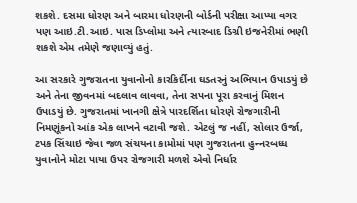શકશે. દસમા ધોરણ અને બારમા ધોરણની બોર્ડની પરીક્ષા આપ્‍યા વગર પણ આઇ.ટી.આઇ. પાસ ડિપ્‍લોમા અને ત્‍યારબાદ ડિગ્રી ઇજનેરીમાં ભણી શકશે એમ તમેણે જણાવ્‍યું હતું.

આ સરકારે ગુજરાતના યુવાનોનો કારકિર્દીના ઘડતરનું અભિયાન ઉપાડયું છે અને તેના જીવનમાં બદલાવ લાવવા, તેના સપના પૂરા કરવાનું મિશન ઉપાડયું છે. ગુજરાતમાં ખાનગી ક્ષેત્રે પારદર્શિતા ધોરણે રોજગારીની નિમણૂંકનો આંક એક લાખને વટાવી જશે. એટલું જ નહીં, સોલાર ઉર્જા, ટપક સિંચાઇ જેવા જળ સંચયના કામોમાં પણ ગુજરાતના હુન્‍નરબધ્‍ધ યુવાનોને મોટા પાયા ઉપર રોજગારી મળશે એવો નિર્ધાર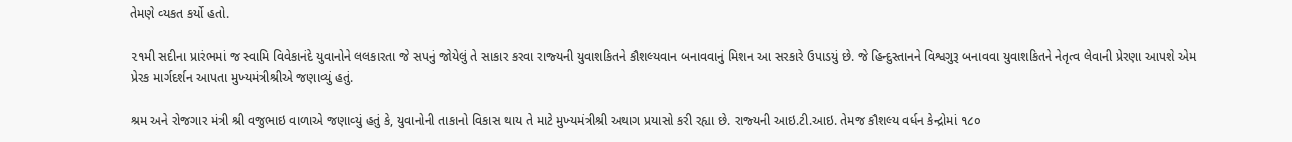તેમણે વ્‍યકત કર્યો હતો.

૨૧મી સદીના પ્રારંભમાં જ સ્‍વામિ વિવેકાનંદે યુવાનોને લલકારતા જે સપનું જોયેલું તે સાકાર કરવા રાજ્‍યની યુવાશકિતને કૌશલ્‍યવાન બનાવવાનું મિશન આ સરકારે ઉપાડયું છે. જે હિન્‍દુસ્‍તાનને વિશ્વગુરૂ બનાવવા યુવાશકિતને નેતૃત્‍વ લેવાની પ્રેરણા આપશે એમ પ્રેરક માર્ગદર્શન આપતા મુખ્‍યમંત્રીશ્રીએ જણાવ્‍યું હતું.

શ્રમ અને રોજગાર મંત્રી શ્રી વજુભાઇ વાળાએ જણાવ્‍યું હતું કે, યુવાનોની તાકાનો વિકાસ થાય તે માટે મુખ્‍યમંત્રીશ્રી અથાગ પ્રયાસો કરી રહ્યા છે. રાજ્‍યની આઇ.ટી.આઇ. તેમજ કૌશલ્‍ય વર્ધન કેન્‍દ્રોમાં ૧૮૦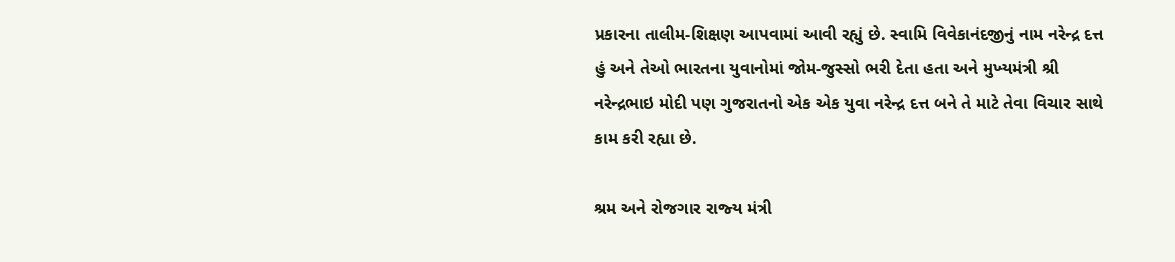પ્રકારના તાલીમ-શિક્ષણ આપવામાં આવી રહ્યું છે. સ્‍વામિ વિવેકાનંદજીનું નામ નરેન્‍દ્ર દત્ત હું અને તેઓ ભારતના યુવાનોમાં જોમ-જુસ્‍સો ભરી દેતા હતા અને મુખ્‍યમંત્રી શ્રી નરેન્‍દ્રભાઇ મોદી પણ ગુજરાતનો એક એક યુવા નરેન્‍દ્ર દત્ત બને તે માટે તેવા વિચાર સાથે કામ કરી રહ્યા છે.

શ્રમ અને રોજગાર રાજ્‍ય મંત્રી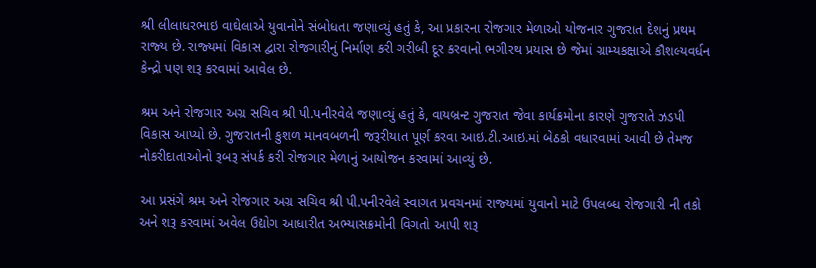શ્રી લીલાધરભાઇ વાઘેલાએ યુવાનોને સંબોધતા જણાવ્‍યું હતું કે, આ પ્રકારના રોજગાર મેળાઓ યોજનાર ગુજરાત દેશનું પ્રથમ રાજ્‍ય છે. રાજ્‍યમાં વિકાસ દ્વારા રોજગારીનું નિર્માણ કરી ગરીબી દૂર કરવાનો ભગીરથ પ્રયાસ છે જેમાં ગ્રામ્‍યકક્ષાએ કૌશલ્‍યવર્ધન કેન્‍દ્રો પણ શરૂ કરવામાં આવેલ છે.

શ્રમ અને રોજગાર અગ્ર સચિવ શ્રી પી.પનીરવેલે જણાવ્‍યું હતું કે, વાયબ્રન્‍ટ ગુજરાત જેવા કાર્યક્રમોના કારણે ગુજરાતે ઝડપી વિકાસ આપ્‍યો છે. ગુજરાતની કુશળ માનવબળની જરૂરીયાત પૂર્ણ કરવા આઇ.ટી.આઇ.માં બેઠકો વધારવામાં આવી છે તેમજ નોકરીદાતાઓનો રૂબરૂ સંપર્ક કરી રોજગાર મેળાનું આયોજન કરવામાં આવ્‍યું છે.

આ પ્રસંગે શ્રમ અને રોજગાર અગ્ર સચિવ શ્રી પી.પનીરવેલે સ્‍વાગત પ્રવચનમાં રાજ્‍યમાં યુવાનો માટે ઉપલબ્‍ધ રોજગારી ની તકો અને શરૂ કરવામાં અવેલ ઉદ્યોગ આધારીત અભ્‍યાસક્રમોની વિગતો આપી શરૂ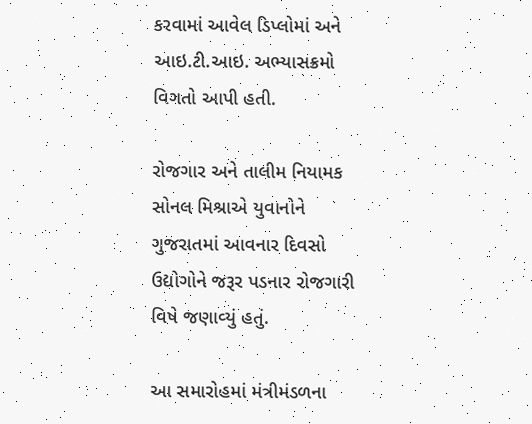કરવામાં આવેલ ડિપ્‍લોમાં અને આઇ.ટી.આઇ. અભ્‍યાસક્રમો વિગતો આપી હતી.

રોજગાર અને તાલીમ નિયામક સોનલ મિશ્રાએ યુવાનોને ગુજરાતમાં આવનાર દિવસો ઉદ્યોગોને જરૂર પડનાર રોજગારી વિષે જણાવ્‍યું હતું.

આ સમારોહમાં મંત્રીમંડળના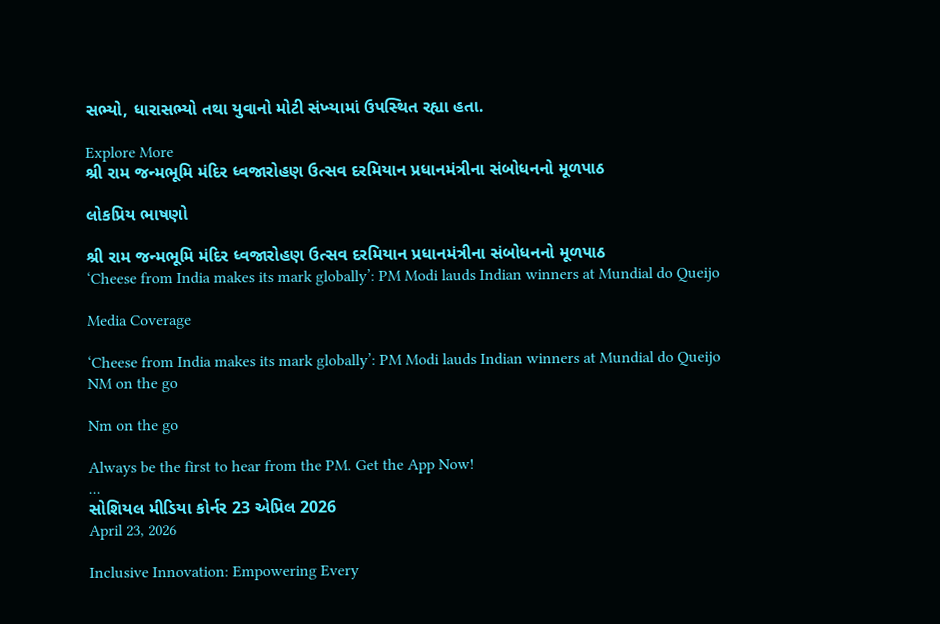સભ્‍યો, ધારાસભ્‍યો તથા યુવાનો મોટી સંખ્‍યામાં ઉપસ્‍થિત રહ્યા હતા.

Explore More
શ્રી રામ જન્મભૂમિ મંદિર ધ્વજારોહણ ઉત્સવ દરમિયાન પ્રધાનમંત્રીના સંબોધનનો મૂળપાઠ

લોકપ્રિય ભાષણો

શ્રી રામ જન્મભૂમિ મંદિર ધ્વજારોહણ ઉત્સવ દરમિયાન પ્રધાનમંત્રીના સંબોધનનો મૂળપાઠ
‘Cheese from India makes its mark globally’: PM Modi lauds Indian winners at Mundial do Queijo

Media Coverage

‘Cheese from India makes its mark globally’: PM Modi lauds Indian winners at Mundial do Queijo
NM on the go

Nm on the go

Always be the first to hear from the PM. Get the App Now!
...
સોશિયલ મીડિયા કોર્નર 23 એપ્રિલ 2026
April 23, 2026

Inclusive Innovation: Empowering Every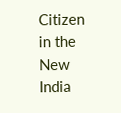Citizen in the New India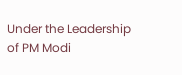Under the Leadership of PM Modi